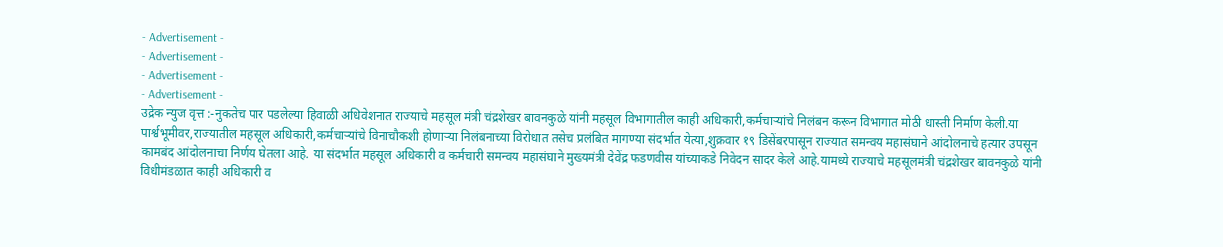- Advertisement -
- Advertisement -
- Advertisement -
- Advertisement -
उद्रेक न्युज वृत्त :-नुकतेच पार पडलेल्या हिवाळी अधिवेशनात राज्याचे महसूल मंत्री चंद्रशेखर बावनकुळे यांनी महसूल विभागातील काही अधिकारी,कर्मचाऱ्यांचे निलंबन करून विभागात मोठी धास्ती निर्माण केली.या पार्श्वभूमीवर,राज्यातील महसूल अधिकारी,कर्मचाऱ्यांचे विनाचौकशी होणाऱ्या निलंबनाच्या विरोधात तसेच प्रलंबित मागण्या संदर्भात येत्या,शुक्रवार १९ डिसेंबरपासून राज्यात समन्वय महासंघाने आंदोलनाचे हत्यार उपसून कामबंद आंदोलनाचा निर्णय घेतला आहे. या संदर्भात महसूल अधिकारी व कर्मचारी समन्वय महासंघाने मुख्यमंत्री देवेंद्र फडणवीस यांच्याकडे निवेदन सादर केले आहे.यामध्ये राज्याचे महसूलमंत्री चंद्रशेखर बावनकुळे यांनी विधीमंडळात काही अधिकारी व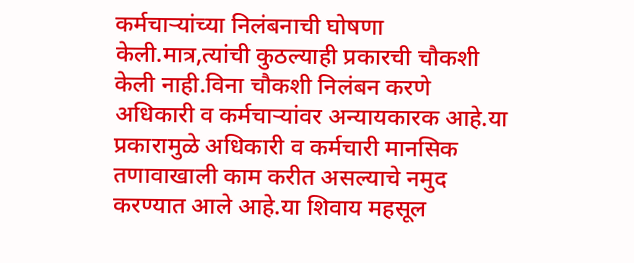कर्मचाऱ्यांच्या निलंबनाची घोषणा केली.मात्र,त्यांची कुठल्याही प्रकारची चौकशी केली नाही.विना चौकशी निलंबन करणे अधिकारी व कर्मचाऱ्यांवर अन्यायकारक आहे.या प्रकारामुळे अधिकारी व कर्मचारी मानसिक तणावाखाली काम करीत असल्याचे नमुद करण्यात आले आहे.या शिवाय महसूल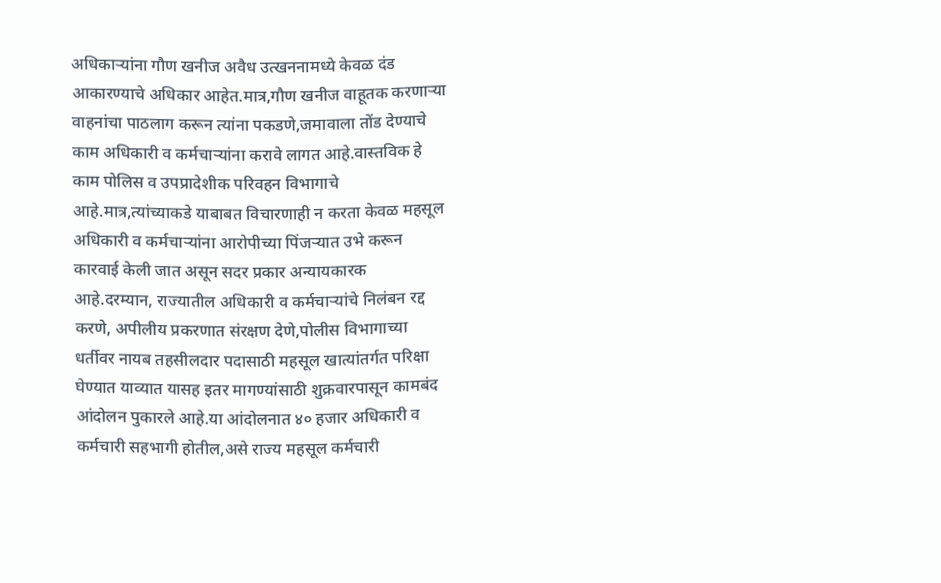अधिकाऱ्यांना गौण खनीज अवैध उत्खननामध्ये केवळ दंड आकारण्याचे अधिकार आहेत.मात्र,गौण खनीज वाहूतक करणाऱ्या वाहनांचा पाठलाग करून त्यांना पकडणे,जमावाला तोंड देण्याचे काम अधिकारी व कर्मचाऱ्यांना करावे लागत आहे.वास्तविक हे काम पोलिस व उपप्रादेशीक परिवहन विभागाचे आहे.मात्र,त्यांच्याकडे याबाबत विचारणाही न करता केवळ महसूल अधिकारी व कर्मचाऱ्यांना आरोपीच्या पिंजऱ्यात उभे करून कारवाई केली जात असून सदर प्रकार अन्यायकारक आहे.दरम्यान, राज्यातील अधिकारी व कर्मचाऱ्यांचे निलंबन रद्द करणे, अपीलीय प्रकरणात संरक्षण देणे,पोलीस विभागाच्या धर्तीवर नायब तहसीलदार पदासाठी महसूल खात्यांतर्गत परिक्षा घेण्यात याव्यात यासह इतर मागण्यांसाठी शुक्रवारपासून कामबंद आंदोलन पुकारले आहे.या आंदोलनात ४० हजार अधिकारी व कर्मचारी सहभागी होतील,असे राज्य महसूल कर्मचारी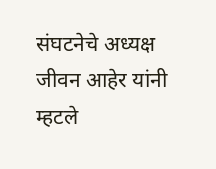संघटनेचे अध्यक्ष जीवन आहेर यांनी म्हटले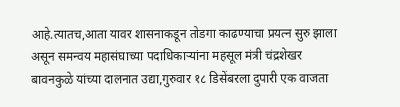आहे.त्यातच,आता यावर शासनाकडून तोडगा काढण्याचा प्रयत्न सुरु झाला असून समन्वय महासंघाच्या पदाधिकाऱ्यांना महसूल मंत्री चंद्रशेखर बावनकुळे यांच्या दालनात उद्या,गुरुवार १८ डिसेंबरला दुपारी एक वाजता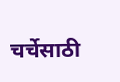चर्चेसाठी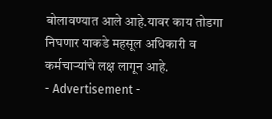बोलावण्यात आले आहे.यावर काय तोडगा निघणार याकडे महसूल अधिकारी व कर्मचाऱ्यांचे लक्ष लागून आहे.
- Advertisement -